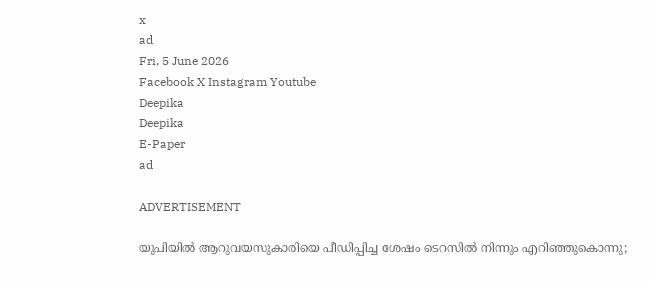x
ad
Fri, 5 June 2026
Facebook X Instagram Youtube
Deepika
Deepika
E-Paper
ad

ADVERTISEMENT

യുപിയിൽ ആറുവയസുകാരിയെ പീഡിപ്പിച്ച ശേഷം ടെറസിൽ നിന്നും എറിഞ്ഞുകൊന്നു;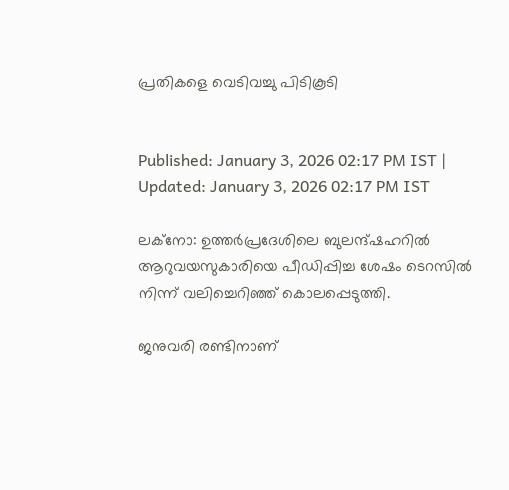പ്രതികളെ വെടിവച്ചു പിടികൂടി


Published: January 3, 2026 02:17 PM IST | Updated: January 3, 2026 02:17 PM IST

ലക്നോ: ഉത്തര്‍പ്രദേശിലെ ബുലന്ദ്ഷഹറില്‍ ആറുവയസുകാരിയെ പീഡിപ്പിച്ച ശേഷം ടെറസില്‍ നിന്ന് വലിച്ചെറിഞ്ഞ് കൊലപ്പെടുത്തി.

ജനുവരി രണ്ടിനാണ്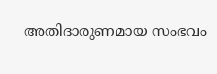അതിദാരുണമായ സംഭവം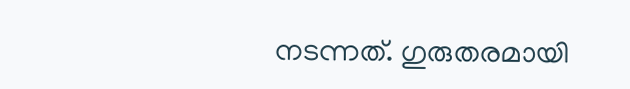നടന്നത്. ഗുരുതരമായി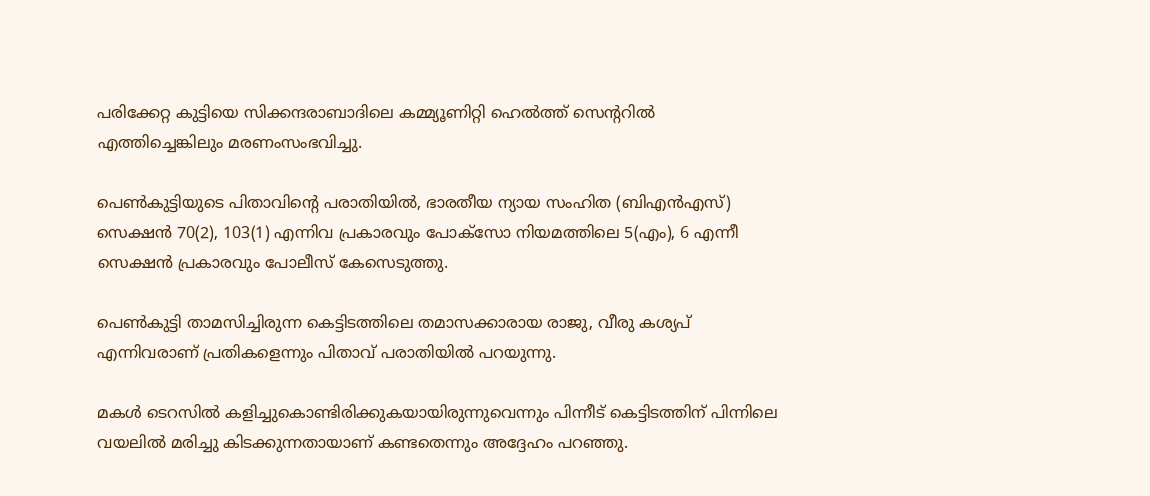പരിക്കേറ്റ കുട്ടിയെ സിക്കന്ദരാബാദിലെ കമ്മ്യൂണിറ്റി ഹെല്‍ത്ത് സെന്‍ററില്‍ എത്തിച്ചെങ്കിലും മരണംസംഭവിച്ചു.

പെണ്‍കുട്ടിയുടെ പിതാവിന്‍റെ പരാതിയില്‍, ഭാരതീയ ന്യായ സംഹിത (ബിഎന്‍എസ്) സെക്ഷന്‍ 70(2), 103(1) എന്നിവ പ്രകാരവും പോക്‌സോ നിയമത്തിലെ 5(എം), 6 എന്നീ സെക്ഷന്‍ പ്രകാരവും പോലീസ് കേസെടുത്തു.

പെണ്‍കുട്ടി താമസിച്ചിരുന്ന കെട്ടിടത്തിലെ തമാസക്കാരായ രാജു, വീരു കശ്യപ് എന്നിവരാണ് പ്രതികളെന്നും പിതാവ് പരാതിയില്‍ പറയുന്നു.

മകള്‍ ടെറസില്‍ കളിച്ചുകൊണ്ടിരിക്കുകയായിരുന്നുവെന്നും പിന്നീട് കെട്ടിടത്തിന് പിന്നിലെ വയലില്‍ മരിച്ചു കിടക്കുന്നതായാണ് കണ്ടതെന്നും അദ്ദേഹം പറഞ്ഞു.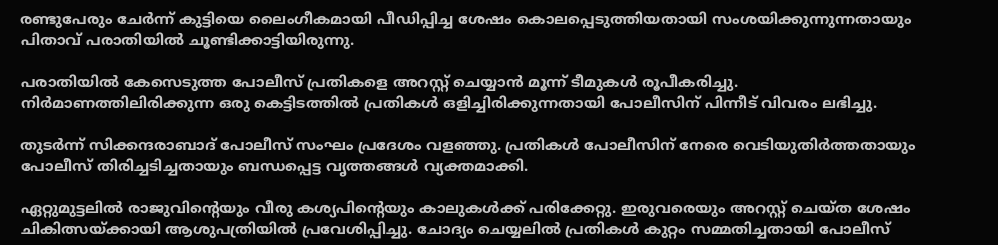രണ്ടുപേരും ചേര്‍ന്ന് കുട്ടിയെ ലൈംഗീകമായി പീഡിപ്പിച്ച ശേഷം കൊലപ്പെടുത്തിയതായി സംശയിക്കുന്നുന്നതായും പിതാവ് പരാതിയില്‍ ചൂണ്ടിക്കാട്ടിയിരുന്നു.

പരാതിയിൽ കേസെടുത്ത പോലീസ് പ്രതികളെ അറസ്റ്റ് ചെയ്യാന്‍ മൂന്ന് ടീമുകള്‍ രൂപീകരിച്ചു. നിര്‍മാണത്തിലിരിക്കുന്ന ഒരു കെട്ടിടത്തില്‍ പ്രതികള്‍ ഒളിച്ചിരിക്കുന്നതായി പോലീസിന് പിന്നീട് വിവരം ലഭിച്ചു.

തുടര്‍ന്ന് സിക്കന്ദരാബാദ് പോലീസ് സംഘം പ്രദേശം വളഞ്ഞു. പ്രതികള്‍ പോലീസിന് നേരെ വെടിയുതിര്‍ത്തതായും പോലീസ് തിരിച്ചടിച്ചതായും ബന്ധപ്പെട്ട വൃത്തങ്ങള്‍ വ്യക്തമാക്കി.

ഏറ്റുമുട്ടലില്‍ രാജുവിന്‍റെയും വീരു കശ്യപിന്‍റെയും കാലുകള്‍ക്ക് പരിക്കേറ്റു. ഇരുവരെയും അറസ്റ്റ് ചെയ്ത ശേഷം ചികിത്സയ്ക്കായി ആശുപത്രിയില്‍ പ്രവേശിപ്പിച്ചു. ചോദ്യം ചെയ്യലില്‍ പ്രതികള്‍ കുറ്റം സമ്മതിച്ചതായി പോലീസ്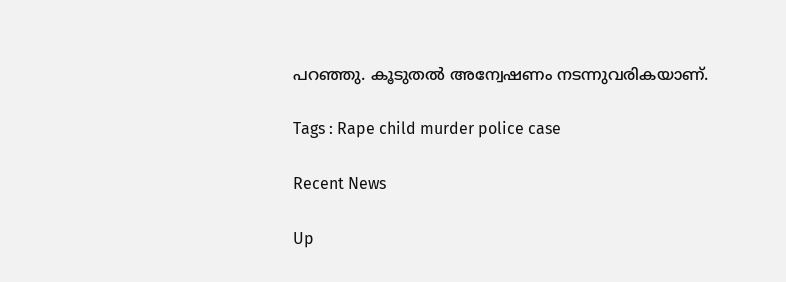പറഞ്ഞു. കൂടുതല്‍ അന്വേഷണം നടന്നുവരികയാണ്.

Tags : Rape child murder police case

Recent News

Up